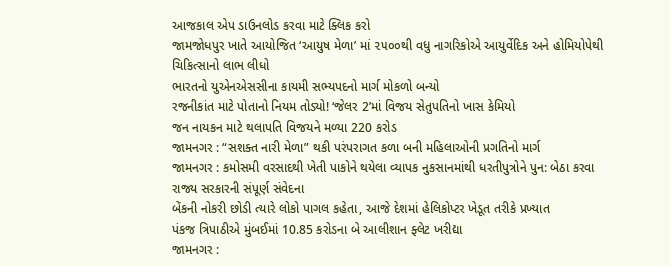આજકાલ એપ ડાઉનલોડ કરવા માટે ક્લિક કરો
જામજોધપુર ખાતે આયોજિત ‘આયુષ મેળા’ માં ૨૫૦૦થી વધુ નાગરિકોએ આયુર્વેદિક અને હોમિયોપેથી ચિકિત્સાનો લાભ લીધો
ભારતનો યુએનએસસીના કાયમી સભ્યપદનો માર્ગ મોકળો બન્યો
રજનીકાંત માટે પોતાનો નિયમ તોડ્યો! ‘જેલર 2’માં વિજય સેતુપતિનો ખાસ કેમિયો
જન નાયકન માટે થલાપતિ વિજયને મળ્યા 220 કરોડ
જામનગર : “સશક્ત નારી મેળા” થકી પરંપરાગત કળા બની મહિલાઓની પ્રગતિનો માર્ગ
જામનગર : કમોસમી વરસાદથી ખેતી પાકોને થયેલા વ્યાપક નુકસાનમાંથી ધરતીપુત્રોને પુન: બેઠા કરવા રાજ્ય સરકારની સંપૂર્ણ સંવેદના
બેંકની નોકરી છોડી ત્યારે લોકો પાગલ કહેતા, આજે દેશમાં હેલિકોપ્ટર ખેડૂત તરીકે પ્રખ્યાત
પંકજ ત્રિપાઠીએ મુંબઈમાં 10.85 કરોડના બે આલીશાન ફ્લેટ ખરીદ્યા
જામનગર :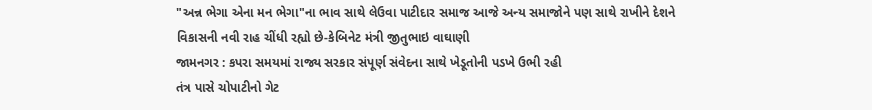"અન્ન ભેગા એના મન ભેગા"ના ભાવ સાથે લેઉવા પાટીદાર સમાજ આજે અન્ય સમાજોને પણ સાથે રાખીને દેશને વિકાસની નવી રાહ ચીંધી રહ્યો છે-કેબિનેટ મંત્રી જીતુભાઇ વાઘાણી
જામનગર : કપરા સમયમાં રાજ્ય સરકાર સંપૂર્ણ સંવેદના સાથે ખેડૂતોની પડખે ઉભી રહી
તંત્ર પાસે ચોપાટીનો ગેટ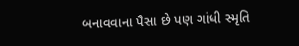બનાવવાના પૈસા છે પણ ગાંધી સ્મૃતિ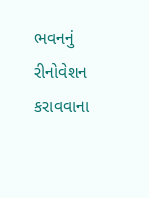ભવનનું રીનોવેશન કરાવવાના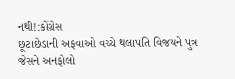નથી!:કોંગ્રેસ
છૂટાછેડાની અફવાઓ વચ્ચે થલાપતિ વિજયને પુત્ર જેસને અનફોલો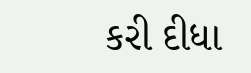કરી દીધા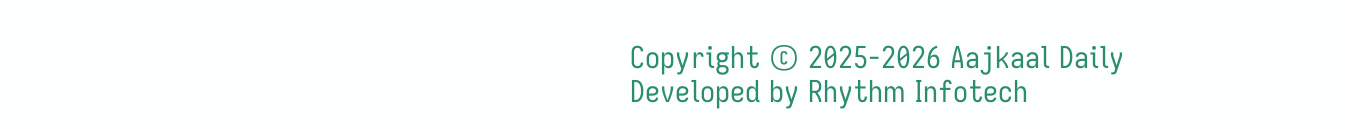Copyright © 2025-2026 Aajkaal Daily
Developed by Rhythm Infotech